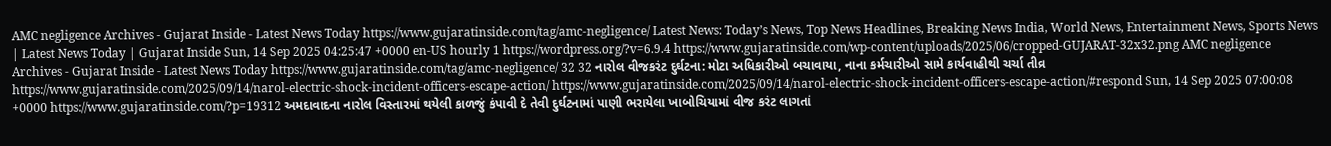AMC negligence Archives - Gujarat Inside - Latest News Today https://www.gujaratinside.com/tag/amc-negligence/ Latest News: Today’s News, Top News Headlines, Breaking News India, World News, Entertainment News, Sports News | Latest News Today | Gujarat Inside Sun, 14 Sep 2025 04:25:47 +0000 en-US hourly 1 https://wordpress.org/?v=6.9.4 https://www.gujaratinside.com/wp-content/uploads/2025/06/cropped-GUJARAT-32x32.png AMC negligence Archives - Gujarat Inside - Latest News Today https://www.gujaratinside.com/tag/amc-negligence/ 32 32 નારોલ વીજકરંટ દુર્ઘટના: મોટા અધિકારીઓ બચાવાયા, નાના કર્મચારીઓ સામે કાર્યવાહીથી ચર્ચા તીવ્ર https://www.gujaratinside.com/2025/09/14/narol-electric-shock-incident-officers-escape-action/ https://www.gujaratinside.com/2025/09/14/narol-electric-shock-incident-officers-escape-action/#respond Sun, 14 Sep 2025 07:00:08 +0000 https://www.gujaratinside.com/?p=19312 અમદાવાદના નારોલ વિસ્તારમાં થયેલી કાળજું કંપાવી દે તેવી દુર્ઘટનામાં પાણી ભરાયેલા ખાબોચિયામાં વીજ કરંટ લાગતાં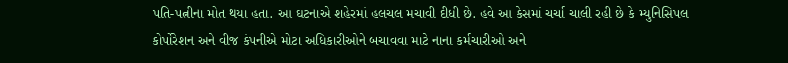પતિ-પત્નીના મોત થયા હતા. આ ઘટનાએ શહેરમાં હલચલ મચાવી દીધી છે. હવે આ કેસમાં ચર્ચા ચાલી રહી છે કે મ્યુનિસિપલ કોર્પોરેશન અને વીજ કંપનીએ મોટા અધિકારીઓને બચાવવા માટે નાના કર્મચારીઓ અને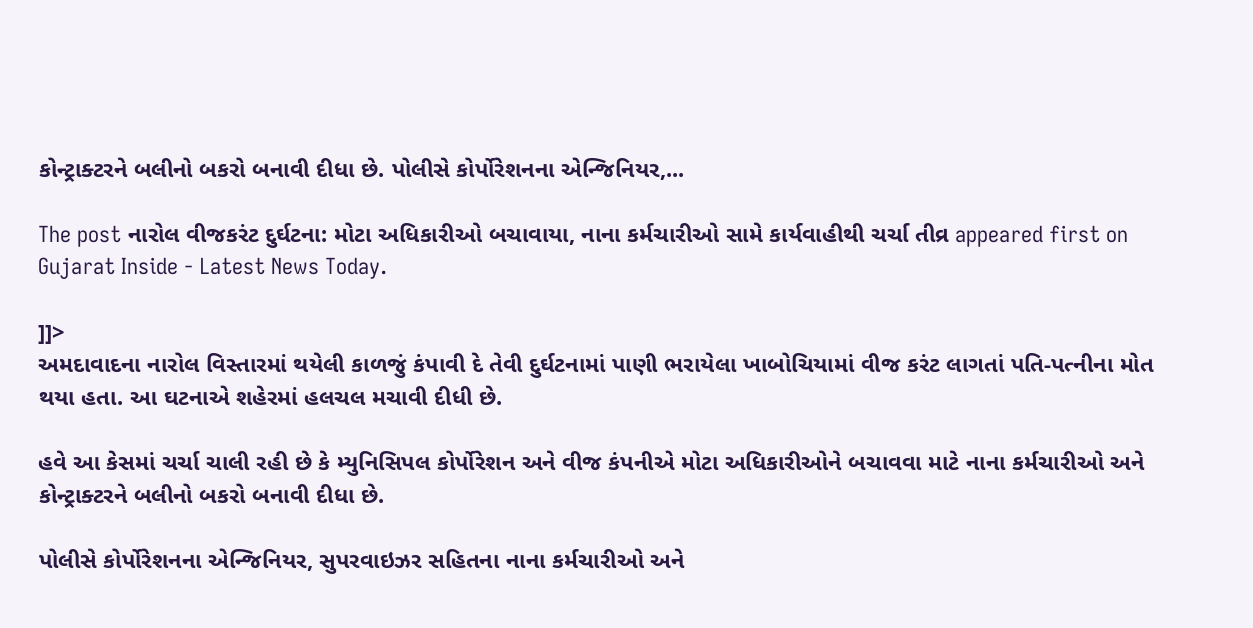કોન્ટ્રાક્ટરને બલીનો બકરો બનાવી દીધા છે. પોલીસે કોર્પોરેશનના એન્જિનિયર,...

The post નારોલ વીજકરંટ દુર્ઘટના: મોટા અધિકારીઓ બચાવાયા, નાના કર્મચારીઓ સામે કાર્યવાહીથી ચર્ચા તીવ્ર appeared first on Gujarat Inside - Latest News Today.

]]>
અમદાવાદના નારોલ વિસ્તારમાં થયેલી કાળજું કંપાવી દે તેવી દુર્ઘટનામાં પાણી ભરાયેલા ખાબોચિયામાં વીજ કરંટ લાગતાં પતિ-પત્નીના મોત થયા હતા. આ ઘટનાએ શહેરમાં હલચલ મચાવી દીધી છે.

હવે આ કેસમાં ચર્ચા ચાલી રહી છે કે મ્યુનિસિપલ કોર્પોરેશન અને વીજ કંપનીએ મોટા અધિકારીઓને બચાવવા માટે નાના કર્મચારીઓ અને કોન્ટ્રાક્ટરને બલીનો બકરો બનાવી દીધા છે.

પોલીસે કોર્પોરેશનના એન્જિનિયર, સુપરવાઇઝર સહિતના નાના કર્મચારીઓ અને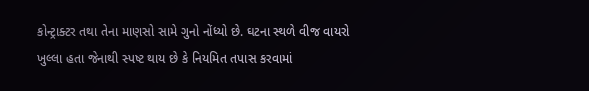કોન્ટ્રાક્ટર તથા તેના માણસો સામે ગુનો નોંધ્યો છે. ઘટના સ્થળે વીજ વાયરો ખુલ્લા હતા જેનાથી સ્પષ્ટ થાય છે કે નિયમિત તપાસ કરવામાં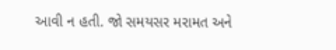આવી ન હતી. જો સમયસર મરામત અને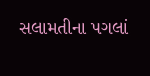સલામતીના પગલાં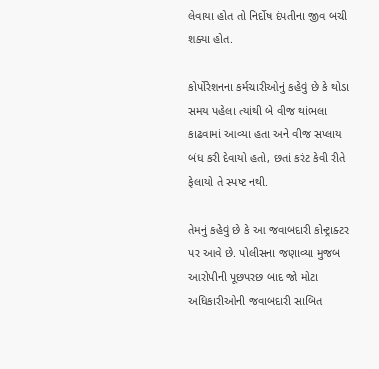લેવાયા હોત તો નિર્દોષ દંપતીના જીવ બચી શક્યા હોત.

કોર્પોરેશનના કર્મચારીઓનું કહેવું છે કે થોડા સમય પહેલા ત્યાંથી બે વીજ થાંભલા કાઢવામાં આવ્યા હતા અને વીજ સપ્લાય બંધ કરી દેવાયો હતો, છતાં કરંટ કેવી રીતે ફેલાયો તે સ્પષ્ટ નથી.

તેમનું કહેવું છે કે આ જવાબદારી કોન્ટ્રાક્ટર પર આવે છે. પોલીસના જણાવ્યા મુજબ આરોપીની પૂછપરછ બાદ જો મોટા અધિકારીઓની જવાબદારી સાબિત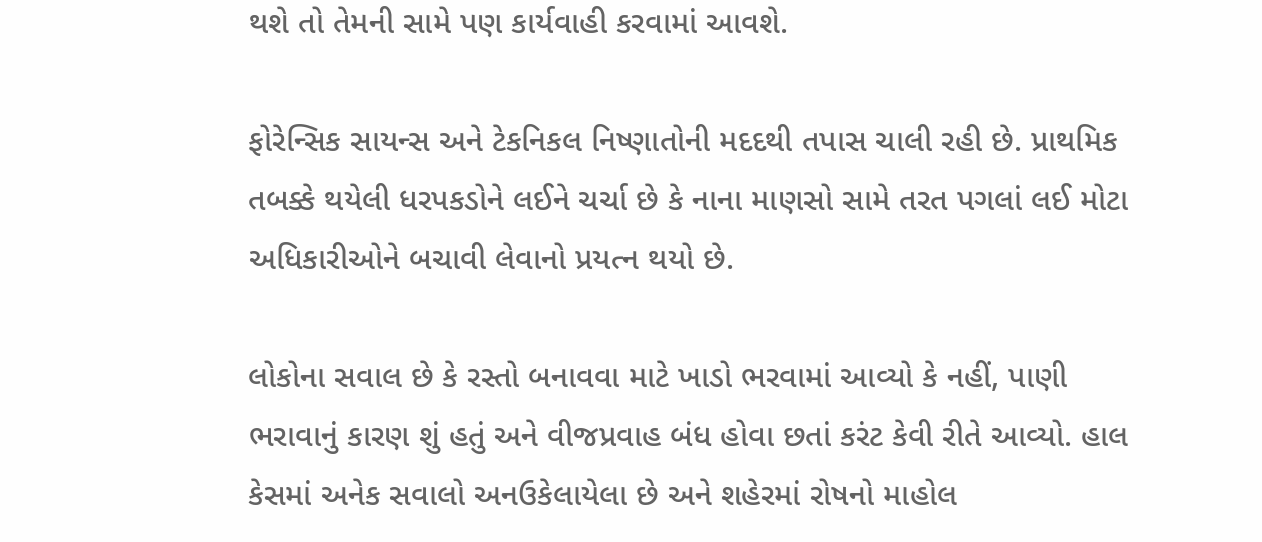થશે તો તેમની સામે પણ કાર્યવાહી કરવામાં આવશે.

ફોરેન્સિક સાયન્સ અને ટેકનિકલ નિષ્ણાતોની મદદથી તપાસ ચાલી રહી છે. પ્રાથમિક તબક્કે થયેલી ધરપકડોને લઈને ચર્ચા છે કે નાના માણસો સામે તરત પગલાં લઈ મોટા અધિકારીઓને બચાવી લેવાનો પ્રયત્ન થયો છે.

લોકોના સવાલ છે કે રસ્તો બનાવવા માટે ખાડો ભરવામાં આવ્યો કે નહીં, પાણી ભરાવાનું કારણ શું હતું અને વીજપ્રવાહ બંધ હોવા છતાં કરંટ કેવી રીતે આવ્યો. હાલ કેસમાં અનેક સવાલો અનઉકેલાયેલા છે અને શહેરમાં રોષનો માહોલ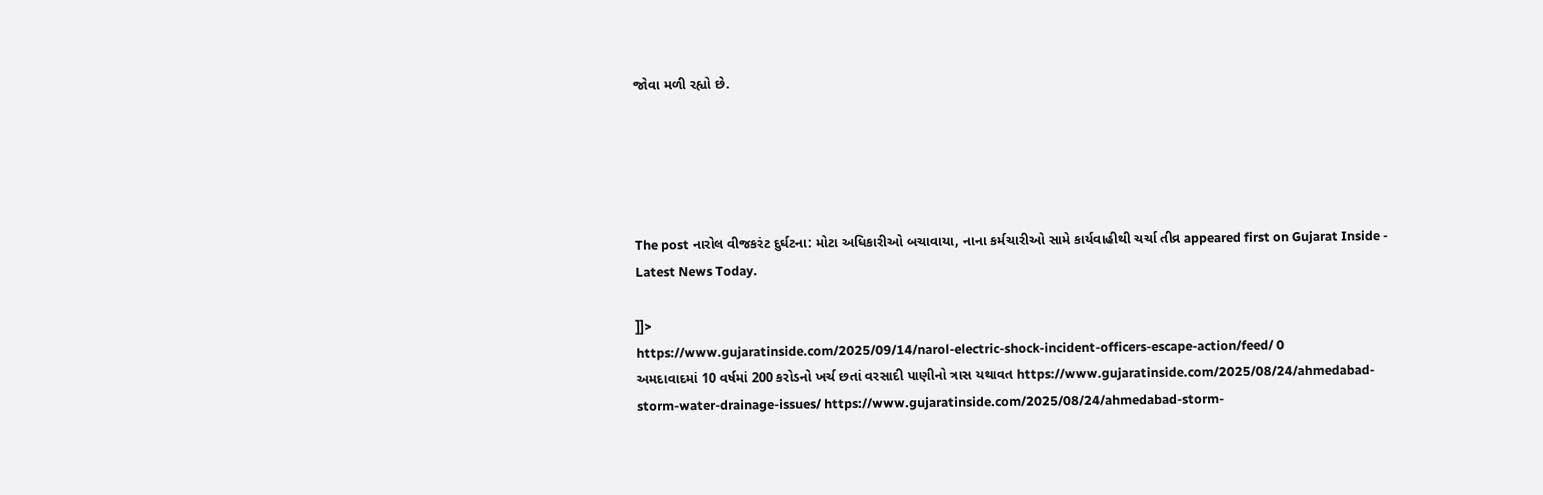જોવા મળી રહ્યો છે.





The post નારોલ વીજકરંટ દુર્ઘટના: મોટા અધિકારીઓ બચાવાયા, નાના કર્મચારીઓ સામે કાર્યવાહીથી ચર્ચા તીવ્ર appeared first on Gujarat Inside - Latest News Today.

]]>
https://www.gujaratinside.com/2025/09/14/narol-electric-shock-incident-officers-escape-action/feed/ 0
અમદાવાદમાં 10 વર્ષમાં 200 કરોડનો ખર્ચ છતાં વરસાદી પાણીનો ત્રાસ યથાવત https://www.gujaratinside.com/2025/08/24/ahmedabad-storm-water-drainage-issues/ https://www.gujaratinside.com/2025/08/24/ahmedabad-storm-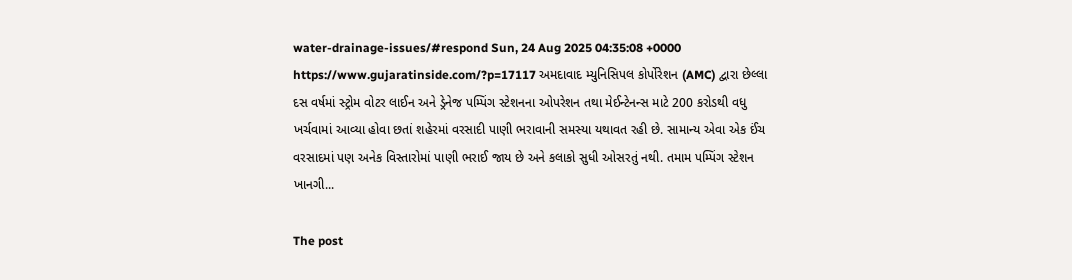water-drainage-issues/#respond Sun, 24 Aug 2025 04:35:08 +0000 https://www.gujaratinside.com/?p=17117 અમદાવાદ મ્યુનિસિપલ કોર્પોરેશન (AMC) દ્વારા છેલ્લા દસ વર્ષમાં સ્ટ્રોમ વોટર લાઈન અને ડ્રેનેજ પમ્પિંગ સ્ટેશનના ઓપરેશન તથા મેઈન્ટેનન્સ માટે 200 કરોડથી વધુ ખર્ચવામાં આવ્યા હોવા છતાં શહેરમાં વરસાદી પાણી ભરાવાની સમસ્યા યથાવત રહી છે. સામાન્ય એવા એક ઈંચ વરસાદમાં પણ અનેક વિસ્તારોમાં પાણી ભરાઈ જાય છે અને કલાકો સુધી ઓસરતું નથી. તમામ પમ્પિંગ સ્ટેશન ખાનગી...

The post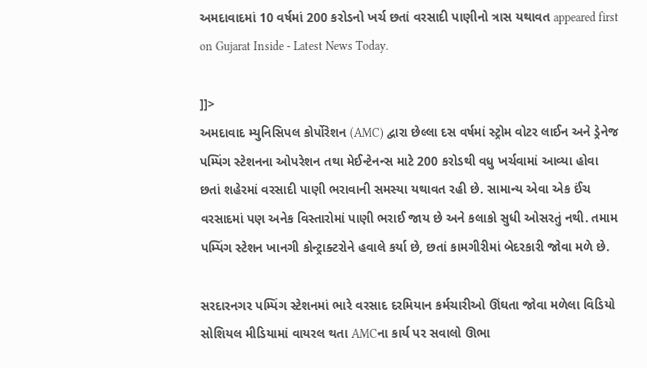અમદાવાદમાં 10 વર્ષમાં 200 કરોડનો ખર્ચ છતાં વરસાદી પાણીનો ત્રાસ યથાવત appeared first on Gujarat Inside - Latest News Today.

]]>
અમદાવાદ મ્યુનિસિપલ કોર્પોરેશન (AMC) દ્વારા છેલ્લા દસ વર્ષમાં સ્ટ્રોમ વોટર લાઈન અને ડ્રેનેજ પમ્પિંગ સ્ટેશનના ઓપરેશન તથા મેઈન્ટેનન્સ માટે 200 કરોડથી વધુ ખર્ચવામાં આવ્યા હોવા છતાં શહેરમાં વરસાદી પાણી ભરાવાની સમસ્યા યથાવત રહી છે. સામાન્ય એવા એક ઈંચ વરસાદમાં પણ અનેક વિસ્તારોમાં પાણી ભરાઈ જાય છે અને કલાકો સુધી ઓસરતું નથી. તમામ પમ્પિંગ સ્ટેશન ખાનગી કોન્ટ્રાક્ટરોને હવાલે કર્યા છે, છતાં કામગીરીમાં બેદરકારી જોવા મળે છે.

સરદારનગર પમ્પિંગ સ્ટેશનમાં ભારે વરસાદ દરમિયાન કર્મચારીઓ ઊંઘતા જોવા મળેલા વિડિયો સોશિયલ મીડિયામાં વાયરલ થતા AMCના કાર્ય પર સવાલો ઊભા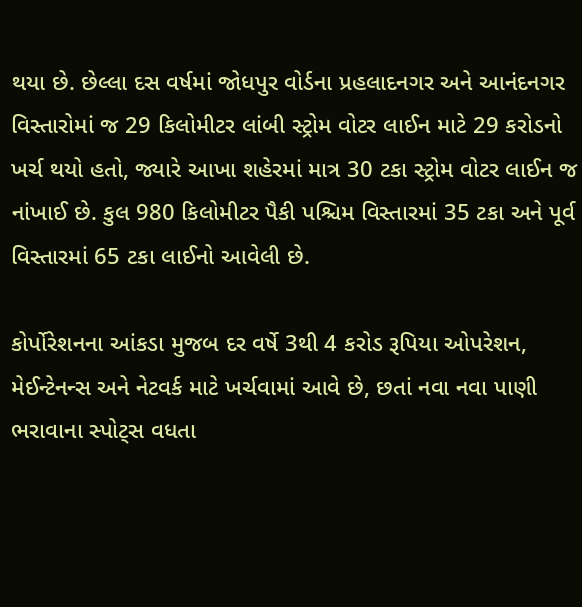થયા છે. છેલ્લા દસ વર્ષમાં જોધપુર વોર્ડના પ્રહલાદનગર અને આનંદનગર વિસ્તારોમાં જ 29 કિલોમીટર લાંબી સ્ટ્રોમ વોટર લાઈન માટે 29 કરોડનો ખર્ચ થયો હતો, જ્યારે આખા શહેરમાં માત્ર 30 ટકા સ્ટ્રોમ વોટર લાઈન જ નાંખાઈ છે. કુલ 980 કિલોમીટર પૈકી પશ્ચિમ વિસ્તારમાં 35 ટકા અને પૂર્વ વિસ્તારમાં 65 ટકા લાઈનો આવેલી છે.

કોર્પોરેશનના આંકડા મુજબ દર વર્ષે 3થી 4 કરોડ રૂપિયા ઓપરેશન, મેઈન્ટેનન્સ અને નેટવર્ક માટે ખર્ચવામાં આવે છે, છતાં નવા નવા પાણી ભરાવાના સ્પોટ્સ વધતા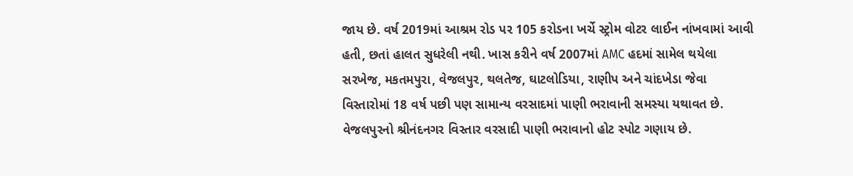જાય છે. વર્ષ 2019માં આશ્રમ રોડ પર 105 કરોડના ખર્ચે સ્ટ્રોમ વોટર લાઈન નાંખવામાં આવી હતી, છતાં હાલત સુધરેલી નથી. ખાસ કરીને વર્ષ 2007માં AMC હદમાં સામેલ થયેલા સરખેજ, મકતમપુરા, વેજલપુર, થલતેજ, ઘાટલોડિયા, રાણીપ અને ચાંદખેડા જેવા વિસ્તારોમાં 18 વર્ષ પછી પણ સામાન્ય વરસાદમાં પાણી ભરાવાની સમસ્યા યથાવત છે. વેજલપુરનો શ્રીનંદનગર વિસ્તાર વરસાદી પાણી ભરાવાનો હોટ સ્પોટ ગણાય છે.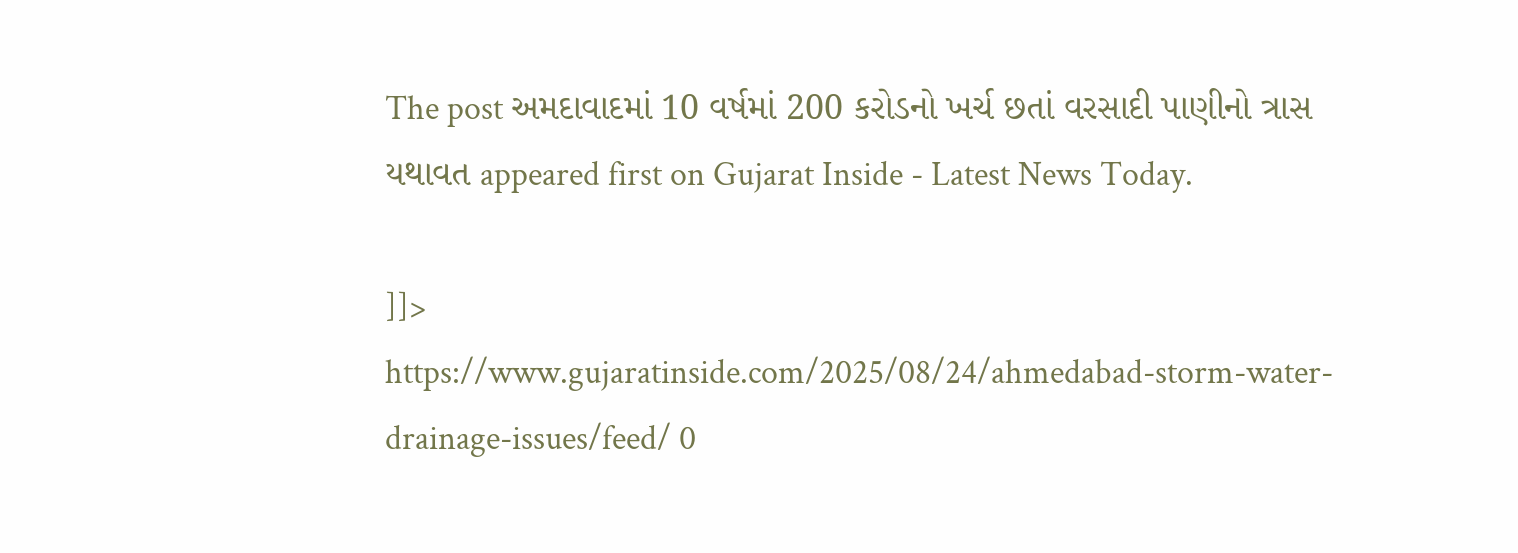The post અમદાવાદમાં 10 વર્ષમાં 200 કરોડનો ખર્ચ છતાં વરસાદી પાણીનો ત્રાસ યથાવત appeared first on Gujarat Inside - Latest News Today.

]]>
https://www.gujaratinside.com/2025/08/24/ahmedabad-storm-water-drainage-issues/feed/ 0